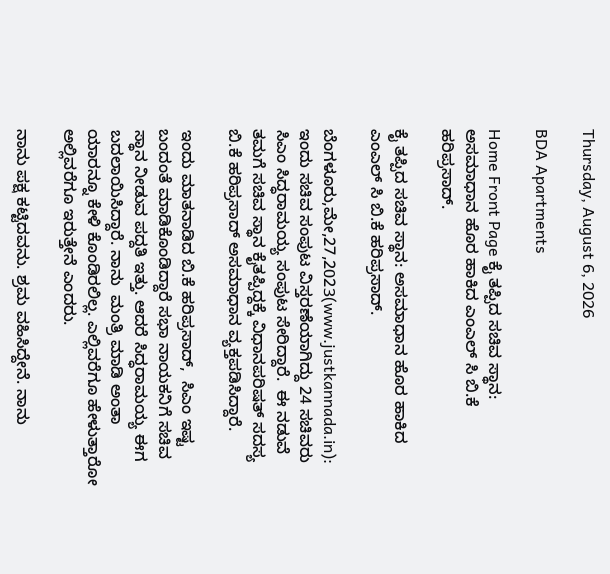Thursday, August 6, 2026

BDA Apartments

Home Front Page ಕೈ ತಪ್ಪಿದ ಸಚಿವ ಸ್ಥಾನ: ಅಸಮಾಧಾನ ಹೊರ ಹಾಕಿದ ಎಂಎಲ್ ಸಿ ಬಿ.ಕೆ ಹರಿಪ್ರಸಾದ್.

ಕೈ ತಪ್ಪಿದ ಸಚಿವ ಸ್ಥಾನ: ಅಸಮಾಧಾನ ಹೊರ ಹಾಕಿದ ಎಂಎಲ್ ಸಿ ಬಿ.ಕೆ ಹರಿಪ್ರಸಾದ್.

ಬೆಂಗಳೂರು,ಮೇ,27,2023(www.justkannada.in): ಇಂದು ಸಚಿವ ಸಂಪುಟ ವಿಸ್ತರಣೆಯಾಗಿದ್ದು 24 ಸಚಿವರು  ಸಿಎಂ ಸಿದ್ಧರಾಮಯ್ಯ ಸಂಪುಟ ಸೇರಿದ್ದಾರೆ.  ಈ ನಡುವೆ ತಮಗೆ ಸಚಿವ ಸ್ಥಾನ ಕೈತಪ್ಪಿದ್ದಕ್ಕೆ ವಿಧಾನಪರಿಷತ್ ಸದಸ್ಯ ಬಿ.ಕೆ ಹರಿಪ್ರಸಾದ್ ಅಸಮಾಧಾನ ವ್ಯಕ್ತಪಡಿಸಿದ್ದಾರೆ.

ಇಂದು ಮಾತನಾಡಿದ ಬಿ.ಕೆ ಹರಿಪ್ರಸಾದ್,  ಸಿಎಂ ಇಷ್ಟ ಬಂದಂತೆ ಮಾಡಿಕೊಂಡಿದ್ದಾರೆ ಸಭಾ ನಾಯಕನಿಗೆ ಸಚಿವ ಸ್ಥಾನ ನೀಡುವ ಪದ್ದತಿ ಇತ್ತು. ಆದರೆ ಸಿದ್ಧರಾಮಯ್ಯ ಈಗ ಬದಲಾಯಿಸಿದ್ದಾರೆ. ನಾನು  ಮಂತ್ರಿ ಮಾಡಿ ಅಂತಾ ಯಾರನ್ನೂ ಕೇಳಿ ಕೊಂಡಿರಲಿಲ್ಲ. ಎಲ್ಲಿವರೆಗೂ ಹೇಳುತ್ತಾರೋ ಅಲ್ಲಿವರೆಗೂ ಇರುತ್ತೇನೆ ಎಂದರು.

ನಾನು ಪಕ್ಷ ಕಟ್ಟಿದವನು. ಶ್ರಮ ವಹಿಸಿದ್ದೇನೆ. ನಾನು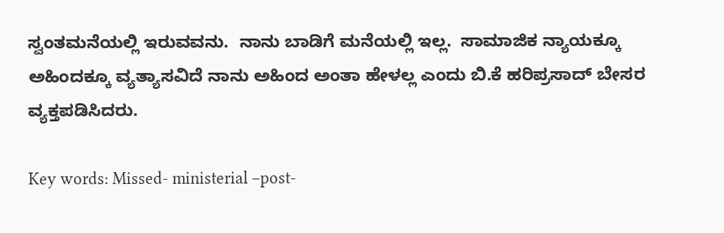ಸ್ವಂತಮನೆಯಲ್ಲಿ ಇರುವವನು.  ನಾನು ಬಾಡಿಗೆ ಮನೆಯಲ್ಲಿ ಇಲ್ಲ.  ಸಾಮಾಜಿಕ ನ್ಯಾಯಕ್ಕೂ ಅಹಿಂದಕ್ಕೂ ವ್ಯತ್ಯಾಸವಿದೆ ನಾನು ಅಹಿಂದ ಅಂತಾ ಹೇಳಲ್ಲ ಎಂದು ಬಿ.ಕೆ ಹರಿಪ್ರಸಾದ್ ಬೇಸರ ವ್ಯಕ್ತಪಡಿಸಿದರು.

Key words: Missed- ministerial –post-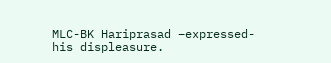MLC-BK Hariprasad –expressed- his displeasure.